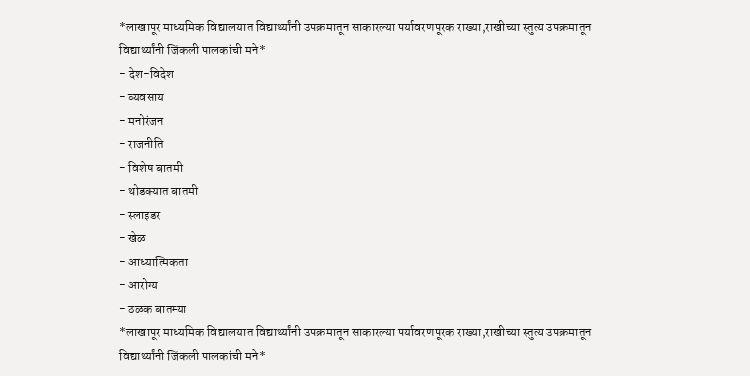*लाखापूर माध्यमिक विद्यालयात विद्यार्थ्यांनी उपक्रमातून साकारल्या पर्यावरणपूरक राख्या,राखीच्या स्तुत्य उपक्रमातून विद्यार्थ्यांनी जिंकली पालकांची मने*
- देश-विदेश
- व्यवसाय
- मनोरंजन
- राजनीति
- विशेष बातमी
- थोडक्यात बातमी
- स्लाइडर
- खेळ
- आध्यात्मिकता
- आरोग्य
- ठळक बातम्या
*लाखापूर माध्यमिक विद्यालयात विद्यार्थ्यांनी उपक्रमातून साकारल्या पर्यावरणपूरक राख्या,राखीच्या स्तुत्य उपक्रमातून विद्यार्थ्यांनी जिंकली पालकांची मने*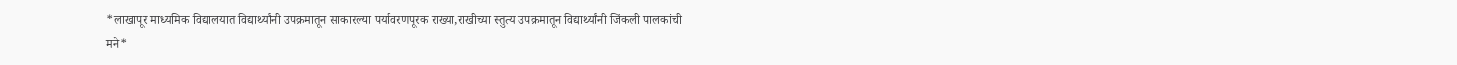*लाखापूर माध्यमिक विद्यालयात विद्यार्थ्यांनी उपक्रमातून साकारल्या पर्यावरणपूरक राख्या,राखीच्या स्तुत्य उपक्रमातून विद्यार्थ्यांनी जिंकली पालकांची मने*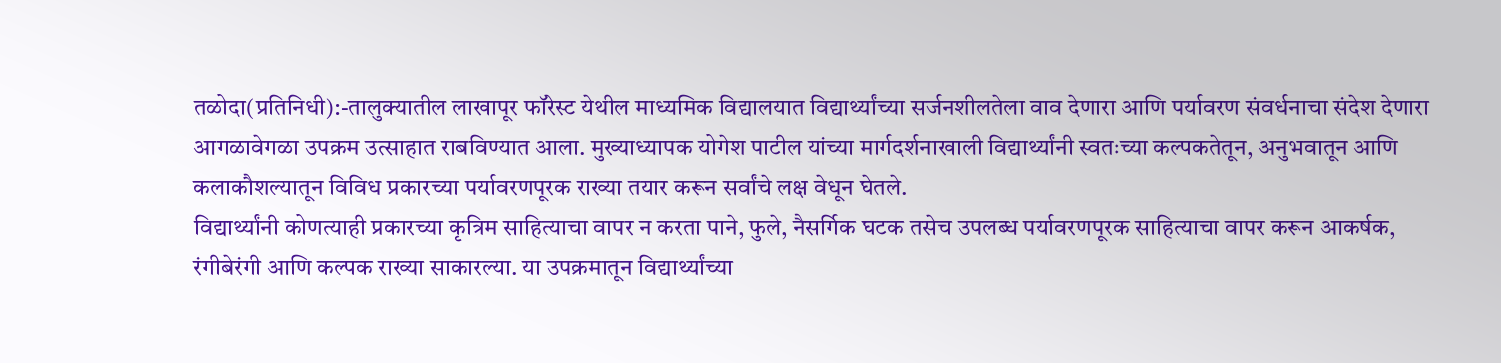तळोदा(प्रतिनिधी):-तालुक्यातील लाखापूर फॉरेस्ट येथील माध्यमिक विद्यालयात विद्यार्थ्यांच्या सर्जनशीलतेला वाव देणारा आणि पर्यावरण संवर्धनाचा संदेश देणारा आगळावेगळा उपक्रम उत्साहात राबविण्यात आला. मुख्याध्यापक योगेश पाटील यांच्या मार्गदर्शनाखाली विद्यार्थ्यांनी स्वतःच्या कल्पकतेतून, अनुभवातून आणि कलाकौशल्यातून विविध प्रकारच्या पर्यावरणपूरक राख्या तयार करून सर्वांचे लक्ष वेधून घेतले.
विद्यार्थ्यांनी कोणत्याही प्रकारच्या कृत्रिम साहित्याचा वापर न करता पाने, फुले, नैसर्गिक घटक तसेच उपलब्ध पर्यावरणपूरक साहित्याचा वापर करून आकर्षक, रंगीबेरंगी आणि कल्पक राख्या साकारल्या. या उपक्रमातून विद्यार्थ्यांच्या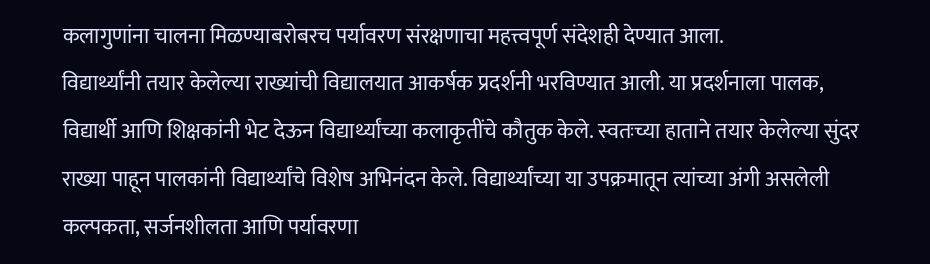कलागुणांना चालना मिळण्याबरोबरच पर्यावरण संरक्षणाचा महत्त्वपूर्ण संदेशही देण्यात आला.
विद्यार्थ्यांनी तयार केलेल्या राख्यांची विद्यालयात आकर्षक प्रदर्शनी भरविण्यात आली. या प्रदर्शनाला पालक, विद्यार्थी आणि शिक्षकांनी भेट देऊन विद्यार्थ्यांच्या कलाकृतींचे कौतुक केले. स्वतःच्या हाताने तयार केलेल्या सुंदर राख्या पाहून पालकांनी विद्यार्थ्यांचे विशेष अभिनंदन केले. विद्यार्थ्यांच्या या उपक्रमातून त्यांच्या अंगी असलेली कल्पकता, सर्जनशीलता आणि पर्यावरणा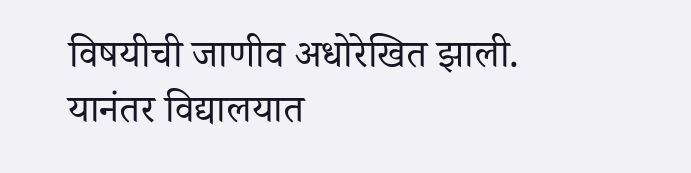विषयीची जाणीव अधोरेखित झाली.
यानंतर विद्यालयात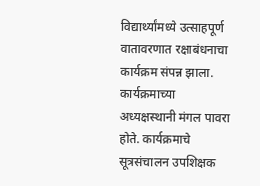विद्यार्थ्यांमध्ये उत्साहपूर्ण वातावरणात रक्षाबंधनाचा कार्यक्रम संपन्न झाला. कार्यक्रमाच्या अध्यक्षस्थानी मंगल पावरा होते. कार्यक्रमाचे सूत्रसंचालन उपशिक्षक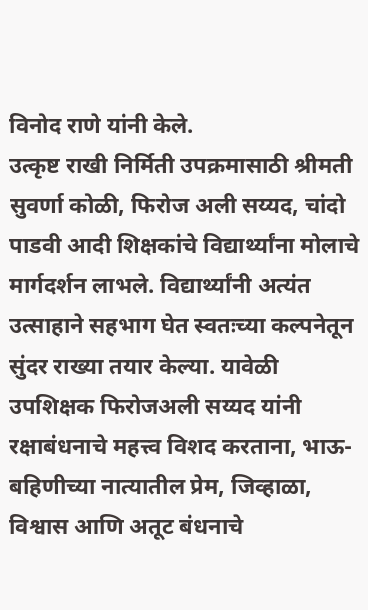विनोद राणे यांनी केले.
उत्कृष्ट राखी निर्मिती उपक्रमासाठी श्रीमती सुवर्णा कोळी, फिरोज अली सय्यद, चांदो पाडवी आदी शिक्षकांचे विद्यार्थ्यांना मोलाचे मार्गदर्शन लाभले. विद्यार्थ्यांनी अत्यंत उत्साहाने सहभाग घेत स्वतःच्या कल्पनेतून सुंदर राख्या तयार केल्या. यावेळी उपशिक्षक फिरोजअली सय्यद यांनी रक्षाबंधनाचे महत्त्व विशद करताना, भाऊ- बहिणीच्या नात्यातील प्रेम, जिव्हाळा, विश्वास आणि अतूट बंधनाचे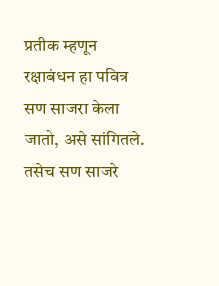प्रतीक म्हणून रक्षाबंधन हा पवित्र सण साजरा केला जातो, असे सांगितले. तसेच सण साजरे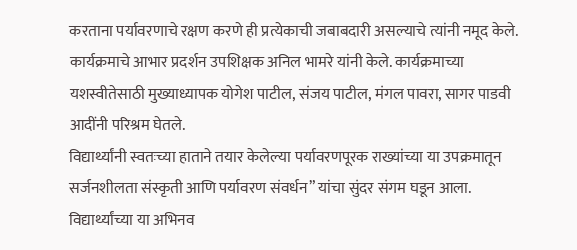करताना पर्यावरणाचे रक्षण करणे ही प्रत्येकाची जबाबदारी असल्याचे त्यांनी नमूद केले.
कार्यक्रमाचे आभार प्रदर्शन उपशिक्षक अनिल भामरे यांनी केले. कार्यक्रमाच्या यशस्वीतेसाठी मुख्याध्यापक योगेश पाटील, संजय पाटील, मंगल पावरा, सागर पाडवी आदींनी परिश्रम घेतले.
विद्यार्थ्यांनी स्वतःच्या हाताने तयार केलेल्या पर्यावरणपूरक राख्यांच्या या उपक्रमातून सर्जनशीलता संस्कृती आणि पर्यावरण संवर्धन” यांचा सुंदर संगम घडून आला. विद्यार्थ्यांच्या या अभिनव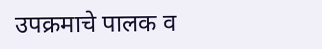उपक्रमाचे पालक व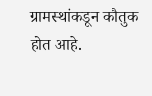ग्रामस्थांकडून कौतुक होत आहे.